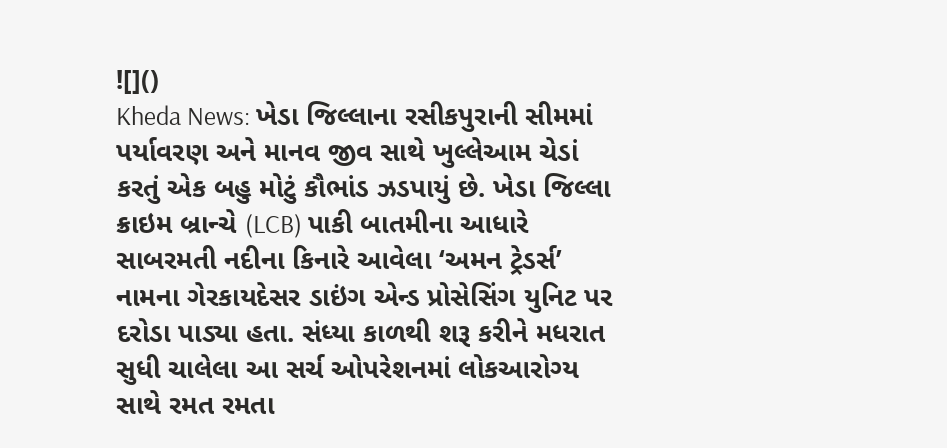![]()
Kheda News: ખેડા જિલ્લાના રસીકપુરાની સીમમાં પર્યાવરણ અને માનવ જીવ સાથે ખુલ્લેઆમ ચેડાં કરતું એક બહુ મોટું કૌભાંડ ઝડપાયું છે. ખેડા જિલ્લા ક્રાઇમ બ્રાન્ચે (LCB) પાકી બાતમીના આધારે સાબરમતી નદીના કિનારે આવેલા ‘અમન ટ્રેડર્સ’ નામના ગેરકાયદેસર ડાઇંગ એન્ડ પ્રોસેસિંગ યુનિટ પર દરોડા પાડ્યા હતા. સંધ્યા કાળથી શરૂ કરીને મધરાત સુધી ચાલેલા આ સર્ચ ઓપરેશનમાં લોકઆરોગ્ય સાથે રમત રમતા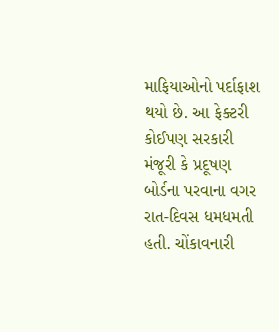માફિયાઓનો પર્દાફાશ થયો છે. આ ફેક્ટરી કોઈપણ સરકારી મંજૂરી કે પ્રદૂષણ બોર્ડના પરવાના વગર રાત-દિવસ ધમધમતી હતી. ચોંકાવનારી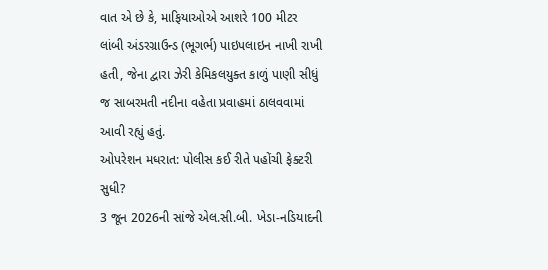વાત એ છે કે, માફિયાઓએ આશરે 100 મીટર લાંબી અંડરગ્રાઉન્ડ (ભૂગર્ભ) પાઇપલાઇન નાખી રાખી હતી, જેના દ્વારા ઝેરી કેમિકલયુક્ત કાળું પાણી સીધું જ સાબરમતી નદીના વહેતા પ્રવાહમાં ઠાલવવામાં આવી રહ્યું હતું.
ઓપરેશન મધરાત: પોલીસ કઈ રીતે પહોંચી ફેક્ટરી સુધી?
3 જૂન 2026ની સાંજે એલ.સી.બી. ખેડા-નડિયાદની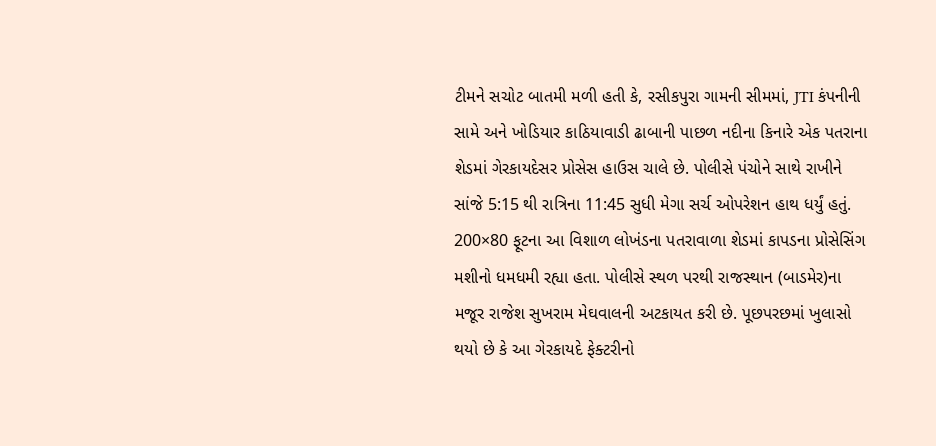ટીમને સચોટ બાતમી મળી હતી કે, રસીકપુરા ગામની સીમમાં, JTI કંપનીની સામે અને ખોડિયાર કાઠિયાવાડી ઢાબાની પાછળ નદીના કિનારે એક પતરાના શેડમાં ગેરકાયદેસર પ્રોસેસ હાઉસ ચાલે છે. પોલીસે પંચોને સાથે રાખીને સાંજે 5:15 થી રાત્રિના 11:45 સુધી મેગા સર્ચ ઓપરેશન હાથ ધર્યું હતું. 200×80 ફૂટના આ વિશાળ લોખંડના પતરાવાળા શેડમાં કાપડના પ્રોસેસિંગ મશીનો ધમધમી રહ્યા હતા. પોલીસે સ્થળ પરથી રાજસ્થાન (બાડમેર)ના મજૂર રાજેશ સુખરામ મેઘવાલની અટકાયત કરી છે. પૂછપરછમાં ખુલાસો થયો છે કે આ ગેરકાયદે ફેક્ટરીનો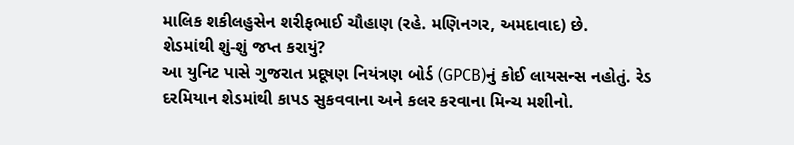માલિક શકીલહુસેન શરીફભાઈ ચૌહાણ (રહે. મણિનગર, અમદાવાદ) છે.
શેડમાંથી શું-શું જપ્ત કરાયું?
આ યુનિટ પાસે ગુજરાત પ્રદૂષણ નિયંત્રણ બોર્ડ (GPCB)નું કોઈ લાયસન્સ નહોતું. રેડ દરમિયાન શેડમાંથી કાપડ સુકવવાના અને કલર કરવાના મિન્ચ મશીનો.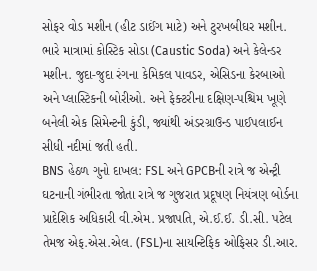સોફર વોડ મશીન (હીટ ડાઈંગ માટે) અને ટુરખબીઘર મશીન. ભારે માત્રામાં કોસ્ટિક સોડા (Caustic Soda) અને કેલેન્ડર મશીન. જુદા-જુદા રંગના કેમિકલ પાવડર, એસિડના કેરબાઓ અને પ્લાસ્ટિકની બોરીઓ. અને ફેક્ટરીના દક્ષિણ-પશ્ચિમ ખૂણે બનેલી એક સિમેન્ટની કુંડી, જ્યાંથી અંડરગ્રાઉન્ડ પાઈપલાઈન સીધી નદીમાં જતી હતી.
BNS હેઠળ ગુનો દાખલ: FSL અને GPCBની રાત્રે જ એન્ટ્રી
ઘટનાની ગંભીરતા જોતા રાત્રે જ ગુજરાત પ્રદૂષણ નિયંત્રણ બોર્ડના પ્રાદેશિક અધિકારી વી.એમ. પ્રજાપતિ, એ.ઈ.ઈ. ડી.સી. પટેલ તેમજ એફ.એસ.એલ. (FSL)ના સાયન્ટિફિક ઓફિસર ડી.આર.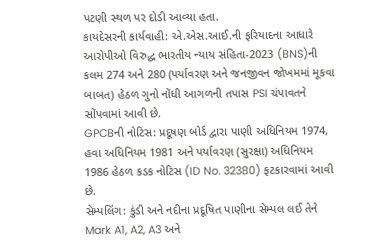પટણી સ્થળ પર દોડી આવ્યા હતા.
કાયદેસરની કાર્યવાહી: એ.એસ.આઈ.ની ફરિયાદના આધારે આરોપીઓ વિરુદ્ધ ભારતીય ન્યાય સંહિતા-2023 (BNS)ની કલમ 274 અને 280 (પર્યાવરણ અને જનજીવન જોખમમાં મૂકવા બાબત) હેઠળ ગુનો નોંધી આગળની તપાસ PSI ચંપાવતને સોંપવામાં આવી છે.
GPCBની નોટિસ: પ્રદૂષણ બોર્ડ દ્વારા પાણી અધિનિયમ 1974, હવા અધિનિયમ 1981 અને પર્યાવરણ (સુરક્ષા) અધિનિયમ 1986 હેઠળ કડક નોટિસ (ID No. 32380) ફટકારવામાં આવી છે.
સેમ્પલિંગ: કુંડી અને નદીના પ્રદૂષિત પાણીના સેમ્પલ લઈ તેને Mark A1, A2, A3 અને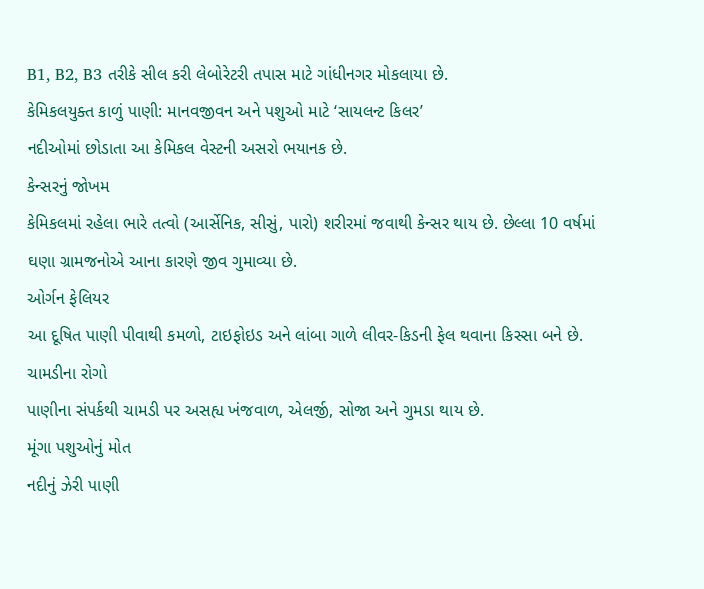B1, B2, B3 તરીકે સીલ કરી લેબોરેટરી તપાસ માટે ગાંધીનગર મોકલાયા છે.
કેમિકલયુક્ત કાળું પાણી: માનવજીવન અને પશુઓ માટે ‘સાયલન્ટ કિલર’
નદીઓમાં છોડાતા આ કેમિકલ વેસ્ટની અસરો ભયાનક છે.
કેન્સરનું જોખમ
કેમિકલમાં રહેલા ભારે તત્વો (આર્સેનિક, સીસું, પારો) શરીરમાં જવાથી કેન્સર થાય છે. છેલ્લા 10 વર્ષમાં ઘણા ગ્રામજનોએ આના કારણે જીવ ગુમાવ્યા છે.
ઓર્ગન ફેલિયર
આ દૂષિત પાણી પીવાથી કમળો, ટાઇફોઇડ અને લાંબા ગાળે લીવર-કિડની ફેલ થવાના કિસ્સા બને છે.
ચામડીના રોગો
પાણીના સંપર્કથી ચામડી પર અસહ્ય ખંજવાળ, એલર્જી, સોજા અને ગુમડા થાય છે.
મૂંગા પશુઓનું મોત
નદીનું ઝેરી પાણી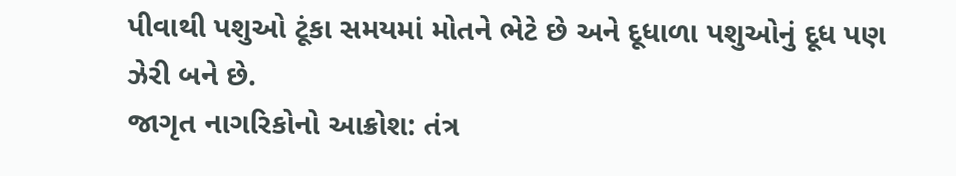પીવાથી પશુઓ ટૂંકા સમયમાં મોતને ભેટે છે અને દૂધાળા પશુઓનું દૂધ પણ ઝેરી બને છે.
જાગૃત નાગરિકોનો આક્રોશ: તંત્ર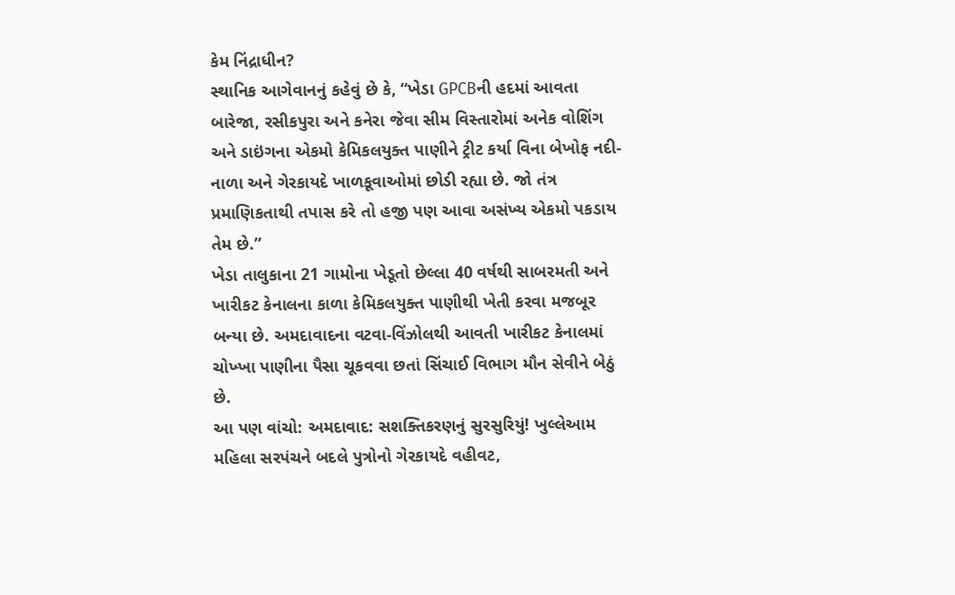કેમ નિંદ્રાધીન?
સ્થાનિક આગેવાનનું કહેવું છે કે, “ખેડા GPCBની હદમાં આવતા બારેજા, રસીકપુરા અને કનેરા જેવા સીમ વિસ્તારોમાં અનેક વોશિંગ અને ડાઇંગના એકમો કેમિકલયુક્ત પાણીને ટ્રીટ કર્યા વિના બેખોફ નદી-નાળા અને ગેરકાયદે ખાળકૂવાઓમાં છોડી રહ્યા છે. જો તંત્ર પ્રમાણિકતાથી તપાસ કરે તો હજી પણ આવા અસંખ્ય એકમો પકડાય તેમ છે.”
ખેડા તાલુકાના 21 ગામોના ખેડૂતો છેલ્લા 40 વર્ષથી સાબરમતી અને ખારીકટ કેનાલના કાળા કેમિકલયુક્ત પાણીથી ખેતી કરવા મજબૂર બન્યા છે. અમદાવાદના વટવા-વિંઝોલથી આવતી ખારીકટ કેનાલમાં ચોખ્ખા પાણીના પૈસા ચૂકવવા છતાં સિંચાઈ વિભાગ મૌન સેવીને બેઠું છે.
આ પણ વાંચો: અમદાવાદ: સશક્તિકરણનું સુરસુરિયું! ખુલ્લેઆમ મહિલા સરપંચને બદલે પુત્રોનો ગેરકાયદે વહીવટ,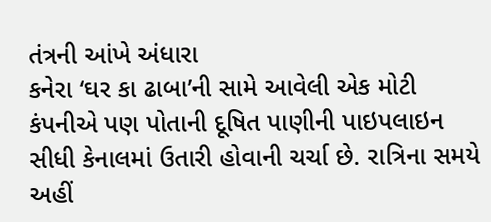તંત્રની આંખે અંધારા
કનેરા ‘ઘર કા ઢાબા’ની સામે આવેલી એક મોટી કંપનીએ પણ પોતાની દૂષિત પાણીની પાઇપલાઇન સીધી કેનાલમાં ઉતારી હોવાની ચર્ચા છે. રાત્રિના સમયે અહીં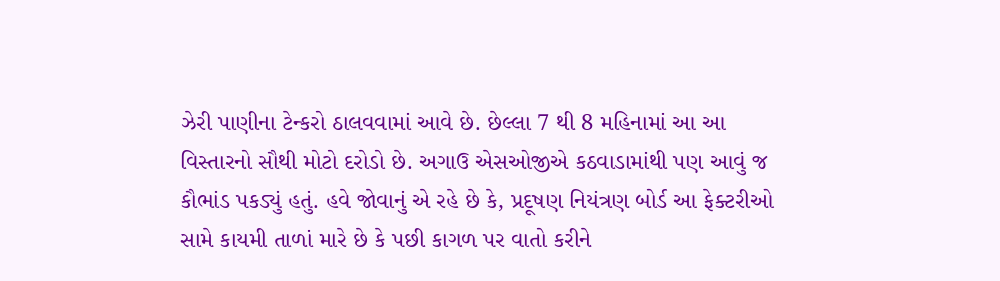ઝેરી પાણીના ટેન્કરો ઠાલવવામાં આવે છે. છેલ્લા 7 થી 8 મહિનામાં આ આ વિસ્તારનો સૌથી મોટો દરોડો છે. અગાઉ એસઓજીએ કઠવાડામાંથી પણ આવું જ કૌભાંડ પકડ્યું હતું. હવે જોવાનું એ રહે છે કે, પ્રદૂષણ નિયંત્રણ બોર્ડ આ ફેક્ટરીઓ સામે કાયમી તાળાં મારે છે કે પછી કાગળ પર વાતો કરીને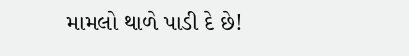મામલો થાળે પાડી દે છે!